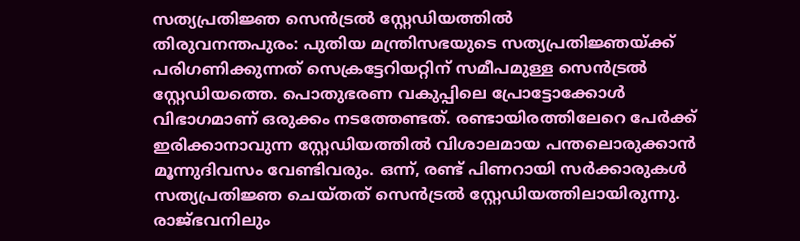സത്യപ്രതിജ്ഞ സെൻട്രൽ സ്റ്റേഡിയത്തിൽ
തിരുവനന്തപുരം: പുതിയ മന്ത്രിസഭയുടെ സത്യപ്രതിജ്ഞയ്ക്ക് പരിഗണിക്കുന്നത് സെക്രട്ടേറിയറ്റിന് സമീപമുള്ള സെൻട്രൽ സ്റ്റേഡിയത്തെ. പൊതുഭരണ വകുപ്പിലെ പ്രോട്ടോക്കോൾ വിഭാഗമാണ് ഒരുക്കം നടത്തേണ്ടത്. രണ്ടായിരത്തിലേറെ പേർക്ക് ഇരിക്കാനാവുന്ന സ്റ്റേഡിയത്തിൽ വിശാലമായ പന്തലൊരുക്കാൻ മൂന്നുദിവസം വേണ്ടിവരും. ഒന്ന്, രണ്ട് പിണറായി സർക്കാരുകൾ സത്യപ്രതിജ്ഞ ചെയ്തത് സെൻട്രൽ സ്റ്റേഡിയത്തിലായിരുന്നു. രാജ്ഭവനിലും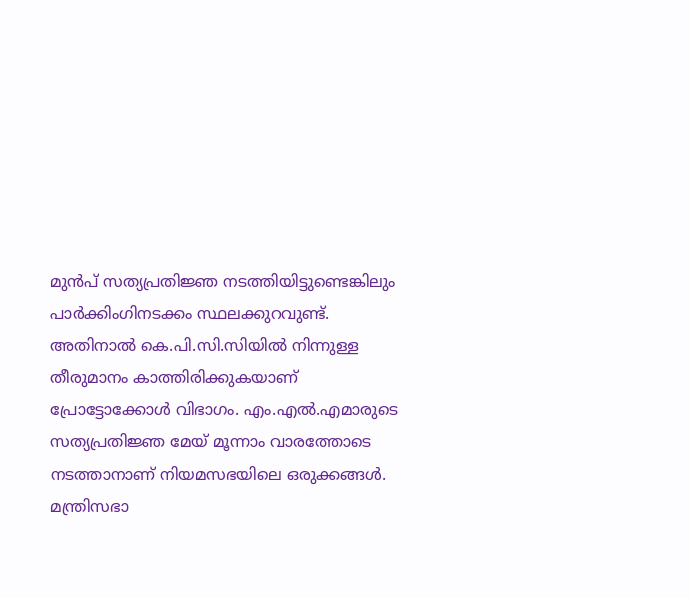മുൻപ് സത്യപ്രതിജ്ഞ നടത്തിയിട്ടുണ്ടെങ്കിലും പാർക്കിംഗിനടക്കം സ്ഥലക്കുറവുണ്ട്. അതിനാൽ കെ.പി.സി.സിയിൽ നിന്നുള്ള തീരുമാനം കാത്തിരിക്കുകയാണ് പ്രോട്ടോക്കോൾ വിഭാഗം. എം.എൽ.എമാരുടെ സത്യപ്രതിജ്ഞ മേയ് മൂന്നാം വാരത്തോടെ നടത്താനാണ് നിയമസഭയിലെ ഒരുക്കങ്ങൾ. മന്ത്രിസഭാ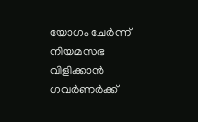യോഗം ചേർന്ന് നിയമസഭ വിളിക്കാൻ ഗവർണർക്ക്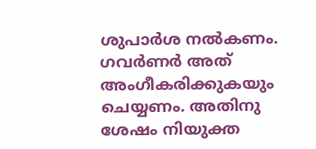ശുപാർശ നൽകണം. ഗവർണർ അത് അംഗീകരിക്കുകയും ചെയ്യണം. അതിനു ശേഷം നിയുക്ത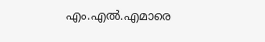എം.എൽ.എമാരെ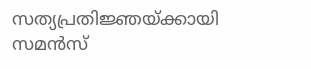സത്യപ്രതിജ്ഞയ്ക്കായി സമൻസ്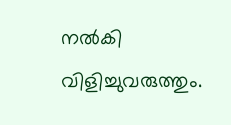നൽകി വിളിച്ചുവരുത്തും.